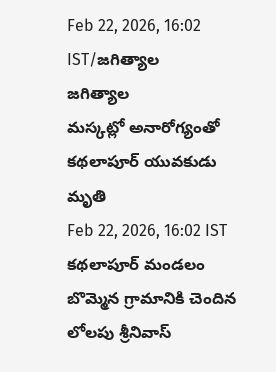Feb 22, 2026, 16:02 IST/జగిత్యాల
జగిత్యాల
మస్కట్లో అనారోగ్యంతో కథలాపూర్ యువకుడు మృతి
Feb 22, 2026, 16:02 IST
కథలాపూర్ మండలం బొమ్మెన గ్రామానికి చెందిన లోలపు శ్రీనివాస్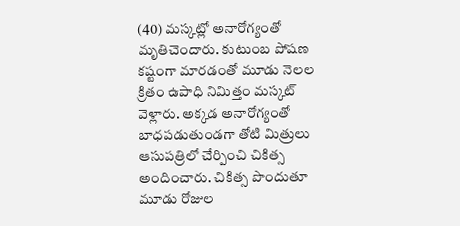(40) మస్కట్లో అనారోగ్యంతో మృతిచెందారు. కుటుంబ పోషణ కష్టంగా మారడంతో మూడు నెలల క్రితం ఉపాధి నిమిత్తం మస్కట్ వెళ్లారు. అక్కడ అనారోగ్యంతో బాధపడుతుండగా తోటి మిత్రులు ఆసుపత్రిలో చేర్పించి చికిత్స అందించారు. చికిత్స పొందుతూ మూడు రోజుల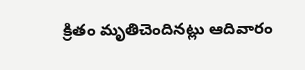క్రితం మృతిచెందినట్లు ఆదివారం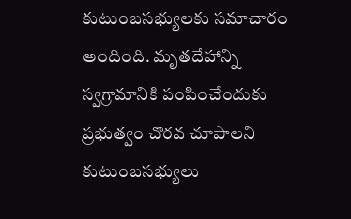కుటుంబసభ్యులకు సమాచారం అందింది. మృతదేహాన్ని స్వగ్రామానికి పంపించేందుకు ప్రభుత్వం చొరవ చూపాలని కుటుంబసభ్యులు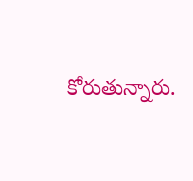కోరుతున్నారు.